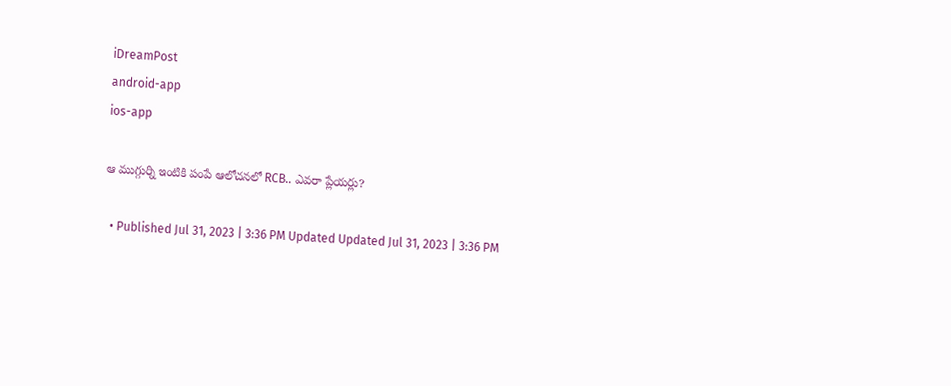iDreamPost
android-app
ios-app

ఆ ముగ్గుర్ని ఇంటికి పంపే ఆలోచనలో RCB.. ఎవరా ప్లేయర్లు?

  • Published Jul 31, 2023 | 3:36 PM Updated Updated Jul 31, 2023 | 3:36 PM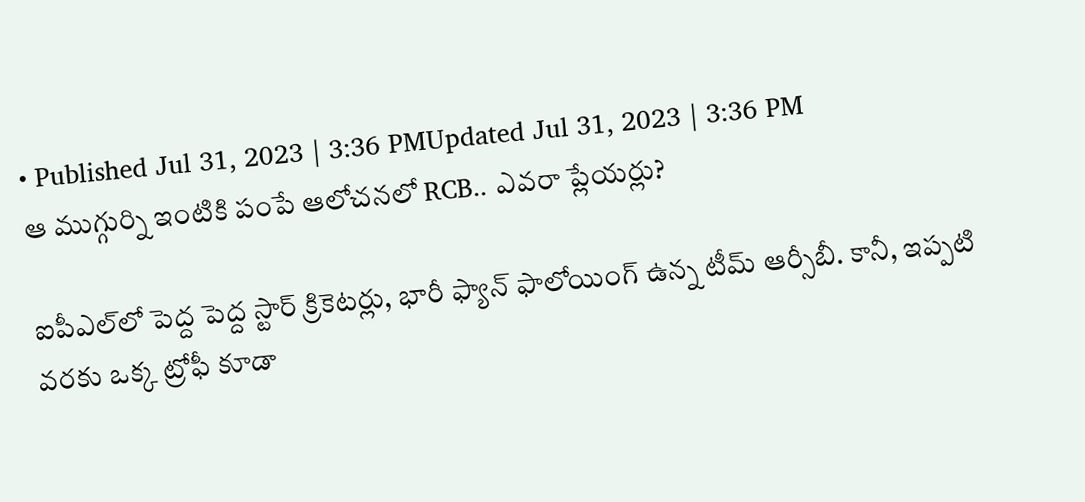• Published Jul 31, 2023 | 3:36 PMUpdated Jul 31, 2023 | 3:36 PM
ఆ ముగ్గుర్ని ఇంటికి పంపే ఆలోచనలో RCB.. ఎవరా ప్లేయర్లు?

ఐపీఎల్‌లో పెద్ద పెద్ద స్టార్‌ క్రికెటర్లు, భారీ ఫ్యాన్‌ ఫాలోయింగ్‌ ఉన్న టీమ్‌ ఆర్సీబీ. కానీ, ఇప్పటి వరకు ఒక్క ట్రోఫీ కూడా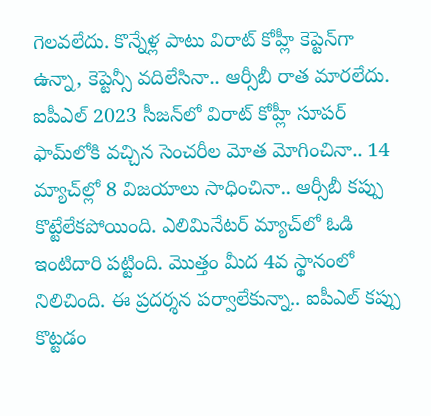గెలవలేదు. కొన్నేళ్ల పాటు విరాట్‌ కోహ్లీ కెప్టెన్‌గా ఉన్నా, కెప్టెన్సీ వదిలేసినా.. ఆర్సీబీ రాత మారలేదు. ఐపీఎల్‌ 2023 సీజన్‌లో విరాట్‌ కోహ్లీ సూపర్‌ ఫామ్‌లోకి వచ్చిన సెంచరీల మోత మోగించినా.. 14 మ్యాచ్‌ల్లో 8 విజయాలు సాధించినా.. ఆర్సీబీ కప్పు కొట్టేలేకపోయింది. ఎలిమినేటర్‌ మ్యాచ్‌లో ఓడి ఇంటిదారి పట్టింది. మొత్తం మీద 4వ స్థానంలో నిలిచింది. ఈ ప్రదర్శన పర్వాలేకున్నా.. ఐపీఎల్‌ కప్పు కొట్టడం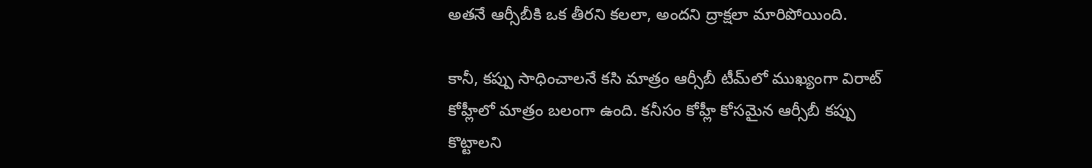అతనే ఆర్సీబీకి ఒక తీరని కలలా, అందని ద్రాక్షలా మారిపోయింది.

కానీ, కప్పు సాధించాలనే కసి మాత్రం ఆర్సీబీ టీమ్‌లో ముఖ్యంగా విరాట్‌ కోహ్లీలో మాత్రం బలంగా ఉంది. కనీసం కోహ్లీ కోసమైన ఆర్సీబీ కప్పు కొట్టాలని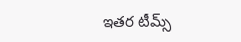ఇతర టీమ్స్‌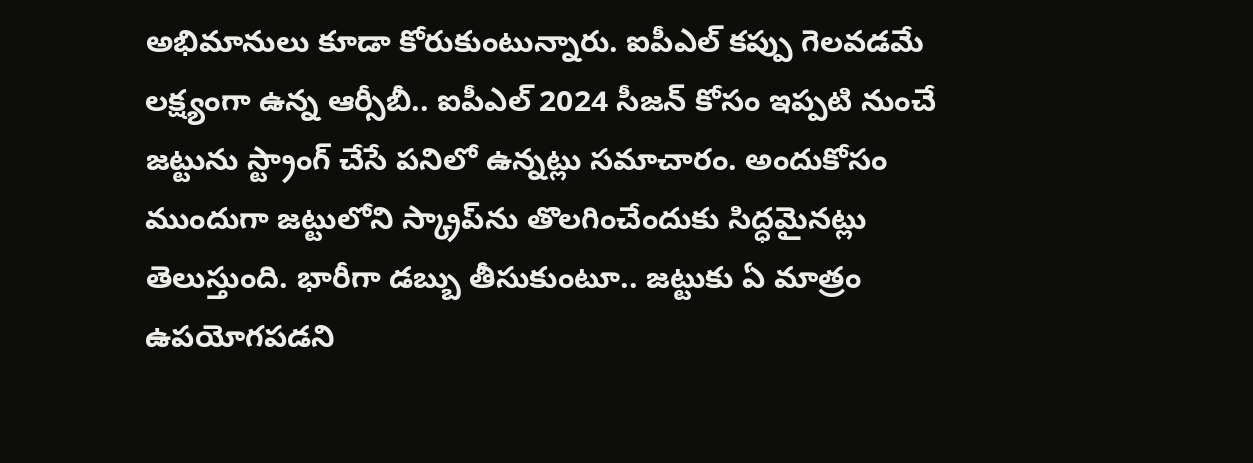అభిమానులు కూడా కోరుకుంటున్నారు. ఐపీఎల్‌ కప్పు గెలవడమే లక్ష్యంగా ఉన్న ఆర్సీబీ.. ఐపీఎల్‌ 2024 సీజన్‌ కోసం ఇప్పటి నుంచే జట్టును స్ట్రాంగ్‌ చేసే పనిలో ఉన్నట్లు సమాచారం. అందుకోసం ముందుగా జట్టులోని స్క్రాప్‌ను తొలగించేందుకు సిద్ధమైనట్లు తెలుస్తుంది. భారీగా డబ్బు తీసుకుంటూ.. జట్టుకు ఏ మాత్రం ఉపయోగపడని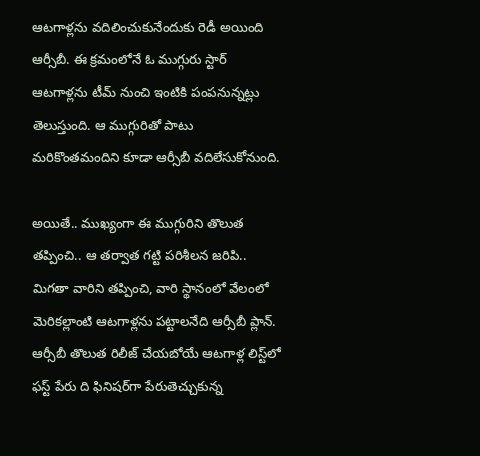ఆటగాళ్లను వదిలించుకునేందుకు రెడీ అయింది ఆర్సీబీ. ఈ క్రమంలోనే ఓ ముగ్గురు స్టార్‌ ఆటగాళ్లను టీమ్‌ నుంచి ఇంటికి పంపనున్నట్లు తెలుస్తుంది. ఆ ముగ్గురితో పాటు మరికొంతమందిని కూడా ఆర్సీబీ వదిలేసుకోనుంది.

అయితే.. ముఖ్యంగా ఈ ముగ్గురిని తొలుత తప్పించి.. ఆ తర్వాత గట్టి పరిశీలన జరిపి.. మిగతా వారిని తప్పించి, వారి స్థానంలో వేలంలో మెరికల్లాంటి ఆటగాళ్లను పట్టాలనేది ఆర్సీబీ ప్లాన్‌. ఆర్సీబీ తొలుత రిలీజ్‌ చేయబోయే ఆటగాళ్ల లిస్ట్‌లో ఫస్ట్‌ పేరు ది ఫినిషర్‌గా పేరుతెచ్చుకున్న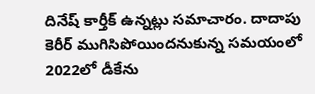దినేష్‌ కార్తీక్‌ ఉన్నట్లు సమాచారం. దాదాపు కెరీర్‌ ముగిసిపోయిందనుకున్న సమయంలో 2022లో డీకేను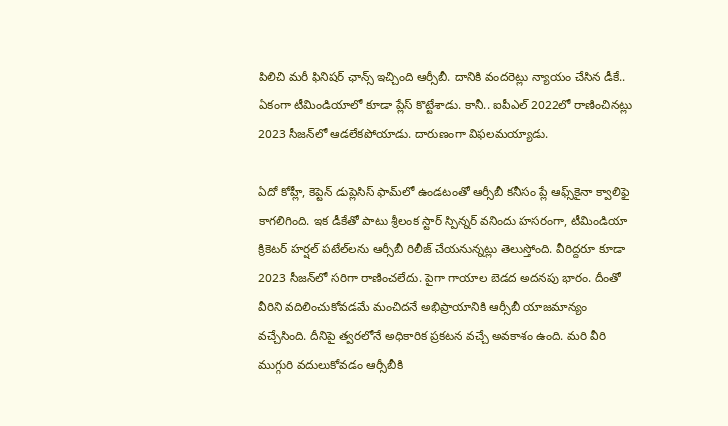పిలిచి మరీ ఫినిషర్‌ ఛాన్స్‌ ఇచ్చింది ఆర్సీబీ. దానికి వందరెట్లు న్యాయం చేసిన డీకే.. ఏకంగా టీమిండియాలో కూడా ప్లేస్‌ కొట్టేశాడు. కానీ.. ఐపీఎల్‌ 2022లో రాణించినట్లు 2023 సీజన్‌లో ఆడలేకపోయాడు. దారుణంగా విఫలమయ్యాడు.

ఏదో కోహ్లీ, కెప్టెన్‌ డుప్లెసిస్‌ ఫామ్‌లో ఉండటంతో ఆర్సీబీ కనీసం ప్లే ఆఫ్స్‌కైనా క్వాలిఫై కాగలిగింది. ఇక డీకేతో పాటు శ్రీలంక స్టార్‌ స్పిన్నర్‌ వనిందు హసరంగా, టీమిండియా క్రికెటర్‌ హర్షల్‌ పటేల్‌లను ఆర్సీబీ రిలీజ్‌ చేయనున్నట్లు తెలుస్తోంది. వీరిద్దరూ కూడా 2023 సీజన్‌లో సరిగా రాణించలేదు. పైగా గాయాల బెడద అదనపు భారం. దీంతో వీరిని వదిలించుకోవడమే మంచిదనే అభిప్రాయానికి ఆర్సీబీ యాజమాన్యం వచ్చేసింది. దీనిపై త్వరలోనే అధికారిక ప్రకటన వచ్చే అవకాశం ఉంది. మరి వీరి ముగ్గురి వదులుకోవడం ఆర్సీబీకి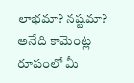లాభమా? నష్టమా? అనేది కామెంట్ల రూపంలో మీ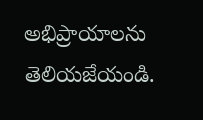అభిప్రాయాలను తెలియజేయండి.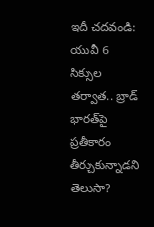ఇదీ చదవండి: యువీ 6 సిక్సుల తర్వాత.. బ్రాడ్‌ భారత్‌పై ప్రతీకారం తీర్చుకున్నాడని తెలుసా?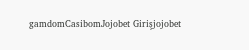gamdomCasibomJojobet Girişjojobet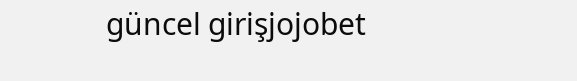güncel girişjojobet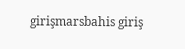girişmarsbahis giriş